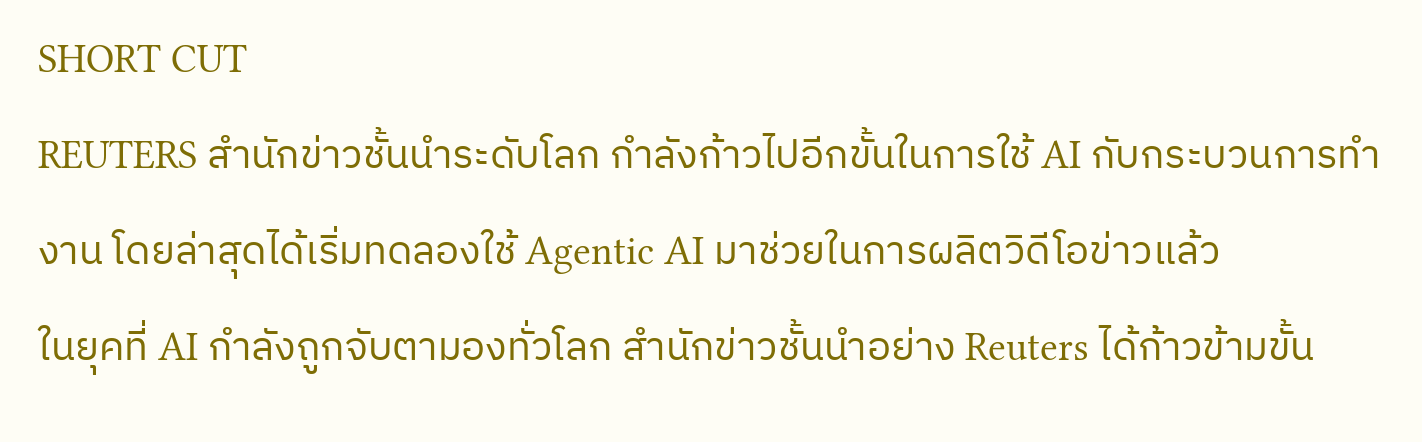SHORT CUT
REUTERS สำนักข่าวชั้นนำระดับโลก กำลังก้าวไปอีกขั้นในการใช้ AI กับกระบวนการทำงาน โดยล่าสุดได้เริ่มทดลองใช้ Agentic AI มาช่วยในการผลิตวิดีโอข่าวแล้ว
ในยุคที่ AI กำลังถูกจับตามองทั่วโลก สำนักข่าวชั้นนำอย่าง Reuters ได้ก้าวข้ามขั้น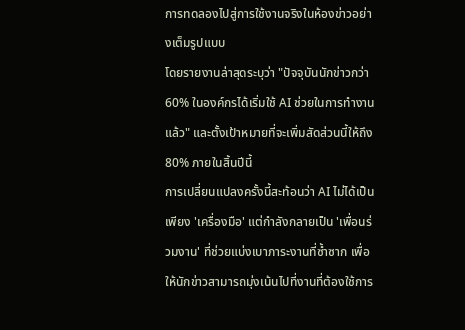การทดลองไปสู่การใช้งานจริงในห้องข่าวอย่างเต็มรูปแบบ
โดยรายงานล่าสุดระบุว่า "ปัจจุบันนักข่าวกว่า 60% ในองค์กรได้เริ่มใช้ AI ช่วยในการทำงานแล้ว" และตั้งเป้าหมายที่จะเพิ่มสัดส่วนนี้ให้ถึง 80% ภายในสิ้นปีนี้
การเปลี่ยนแปลงครั้งนี้สะท้อนว่า AI ไม่ได้เป็นเพียง 'เครื่องมือ' แต่กำลังกลายเป็น 'เพื่อนร่วมงาน' ที่ช่วยแบ่งเบาภาระงานที่ซ้ำซาก เพื่อให้นักข่าวสามารถมุ่งเน้นไปที่งานที่ต้องใช้การ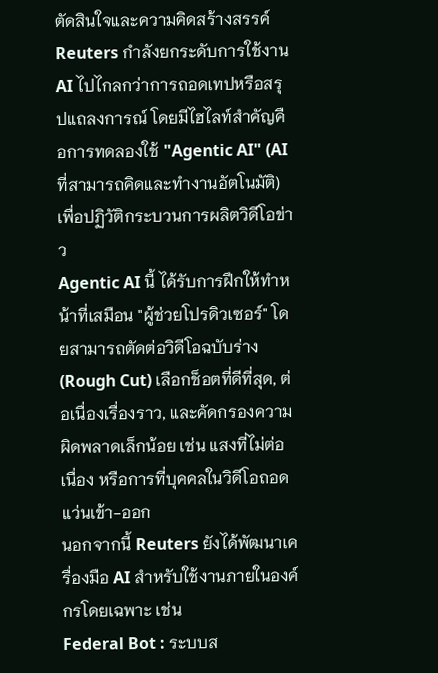ตัดสินใจและความคิดสร้างสรรค์
Reuters กำลังยกระดับการใช้งาน AI ไปไกลกว่าการถอดเทปหรือสรุปแถลงการณ์ โดยมีไฮไลท์สำคัญคือการทดลองใช้ "Agentic AI" (AI ที่สามารถคิดและทำงานอัตโนมัติ) เพื่อปฏิวัติกระบวนการผลิตวิดีโอข่าว
Agentic AI นี้ ได้รับการฝึกให้ทำหน้าที่เสมือน "ผู้ช่วยโปรดิวเซอร์" โดยสามารถตัดต่อวิดีโอฉบับร่าง (Rough Cut) เลือกช็อตที่ดีที่สุด, ต่อเนื่องเรื่องราว, และคัดกรองความผิดพลาดเล็กน้อย เช่น แสงที่ไม่ต่อเนื่อง หรือการที่บุคคลในวิดีโอถอดแว่นเข้า-ออก
นอกจากนี้ Reuters ยังได้พัฒนาเครื่องมือ AI สำหรับใช้งานภายในองค์กรโดยเฉพาะ เช่น
Federal Bot : ระบบส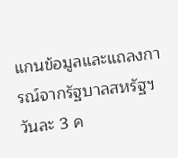แกนข้อมูลและแถลงการณ์จากรัฐบาลสหรัฐฯ วันละ 3 ค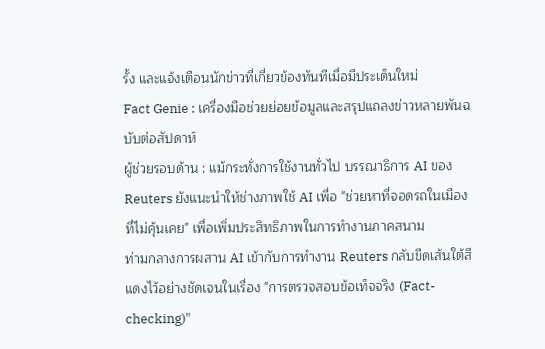รั้ง และแจ้งเตือนนักข่าวที่เกี่ยวข้องทันทีเมื่อมีประเด็นใหม่
Fact Genie : เครื่องมือช่วยย่อยข้อมูลและสรุปแถลงข่าวหลายพันฉบับต่อสัปดาห์
ผู้ช่วยรอบด้าน : แม้กระทั่งการใช้งานทั่วไป บรรณาธิการ AI ของ Reuters ยังแนะนำให้ช่างภาพใช้ AI เพื่อ "ช่วยหาที่จอดรถในเมืองที่ไม่คุ้นเคย" เพื่อเพิ่มประสิทธิภาพในการทำงานภาคสนาม
ท่ามกลางการผสาน AI เข้ากับการทำงาน Reuters กลับขีดเส้นใต้สีแดงไว้อย่างชัดเจนในเรื่อง "การตรวจสอบข้อเท็จจริง (Fact-checking)"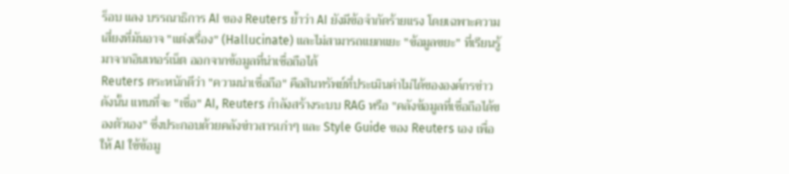ร็อบ แลง บรรณาธิการ AI ของ Reuters ย้ำว่า AI ยังมีข้อจำกัดร้ายแรง โดยเฉพาะความเสี่ยงที่มันอาจ "แต่งเรื่อง" (Hallucinate) และไม่สามารถแยกแยะ "ข้อมูลขยะ" ที่เรียนรู้มาจากอินเทอร์เน็ต ออกจากข้อมูลที่น่าเชื่อถือได้
Reuters ตระหนักดีว่า "ความน่าเชื่อถือ" คือสินทรัพย์ที่ประเมินค่าไม่ได้ขององค์กรข่าว ดังนั้น แทนที่จะ "เชื่อ" AI, Reuters กำลังสร้างระบบ RAG หรือ "คลังข้อมูลที่เชื่อถือได้ของตัวเอง" ซึ่งประกอบด้วยคลังข่าวสารเก่าๆ และ Style Guide ของ Reuters เอง เพื่อให้ AI ใช้ข้อมู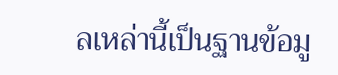ลเหล่านี้เป็นฐานข้อมู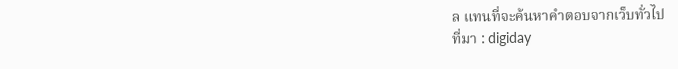ล แทนที่จะค้นหาคำตอบจากเว็บทั่วไป
ที่มา : digiday